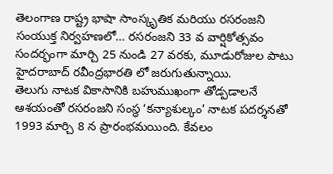తెలంగాణ రాష్ట్ర భాషా సాంస్కృతిక మరియు రసరంజని సంయుక్త నిర్వహణలో… రసరంజని 33 వ వార్షికోత్సవం సందర్భంగా మార్చి 25 నుండి 27 వరకు, మూడురోజుల పాటు హైదరాబాద్ రవీంద్రభారతి లో జరుగుతున్నాయి.
తెలుగు నాటక వికాసానికి బహుముఖంగా తోడ్పడాలనే ఆశయంతో రసరంజని సంస్థ ‘కన్యాశుల్కం’ నాటక పదర్శనతో 1993 మార్చి 8 న ప్రారంభమయింది. కేవలం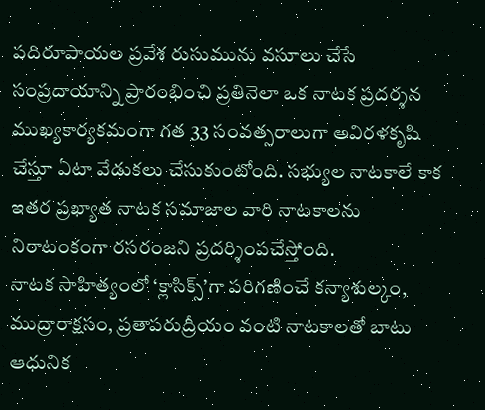పదిరూపాయల ప్రవేశ రుసుమును వసూలు చేసే సంప్రదాయాన్ని ప్రారంభించి ప్రతినెలా ఒక నాటక ప్రదర్శన ముఖ్యకార్యకమంగా గత 33 సంవత్సరాలుగా అవిరళకృషి చేస్తూ ఏటా వేడుకలు చేసుకుంటోంది. సభ్యుల నాటకాలే కాక ఇతర ప్రఖ్యాత నాటక సమాజాల వారి నాటకాలను నిరాటంకంగా రసరంజని ప్రదర్శింపచేస్తోంది.
నాటక సాహిత్యంలో ‘క్లాసిక్స్’గా పరిగణించే కన్యాశుల్కం, ముద్రారాక్షసం, ప్రతాపరుద్రీయం వంటి నాటకాలతో బాటు ఆధునిక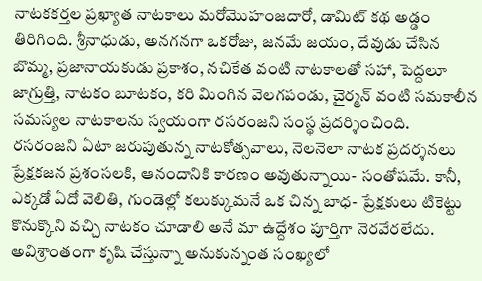నాటకకర్తల ప్రఖ్యాత నాటకాలు మరోమొహంజదారో, డామిట్ కథ అడ్డం తిరిగింది. శ్రీనాధుడు, అనగనగా ఒకరోజు, జనమే జయం, దేవుడు చేసిన బొమ్మ, ప్రజానాయకుడు ప్రకాశం, నచికేత వంటి నాటకాలతో సహా, పెద్దలూ జాగ్రుత్తి, నాటకం బూటకం, కరి మింగిన వెలగపండు, చైర్మన్ వంటి సమకాలీన సమస్యల నాటకాలను స్వయంగా రసరంజని సంస్థ ప్రదర్శించింది.
రసరంజని ఏటా జరుపుతున్న నాటకోత్సవాలు, నెలనెలా నాటక ప్రదర్శనలు ప్రేక్షకజన ప్రశంసలకి, ఆనందానికి కారణం అవుతున్నాయి- సంతోషమే. కానీ, ఎక్కడో ఏదో వెలితి, గుండెల్లో కలుక్కుమనే ఒక చిన్న బాధ- ప్రేక్షకులు టికెట్టు కొనుక్కొని వచ్చి నాటకం చూడాలి అనే మా ఉద్దేశం పూర్తిగా నెరవేరలేదు. అవిశ్రాంతంగా కృషి చేస్తున్నా అనుకున్నంత సంఖ్యలో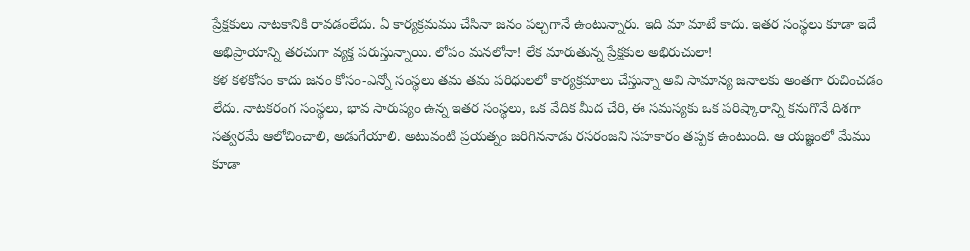ప్రేక్షకులు నాటకానికి రావడంలేదు. ఏ కార్యక్రమము చేసినా జనం పల్చగానే ఉంటున్నారు. ఇది మా మాటే కాదు. ఇతర సంస్థలు కూడా ఇదే అభిప్రాయాన్ని తరచుగా వ్యక్త పరుస్తున్నాయి. లోపం మనలోనా! లేక మారుతున్న ప్రేక్షకుల అభిరుచులా!
కళ కళకోసం కాదు జనం కోసం-ఎన్నో సంస్థలు తమ తమ పరిధులలో కార్యక్రమాలు చేస్తున్నా అవి సామాన్య జనాలకు అంతగా రుచించడం లేదు. నాటకరంగ సంస్థలు, భావ సారుప్యం ఉన్న ఇతర సంస్థలు, ఒక వేదిక మీద చేరి, ఈ సమస్యకు ఒక పరిష్కారాన్ని కనుగొనే దిశగా సత్వరమే ఆలోచించాలి, అడుగేయాలి. అటువంటి ప్రయత్నం జరిగిననాడు రసరంజని సహకారం తప్పక ఉంటుంది. ఆ యజ్ఞంలో మేము కూడా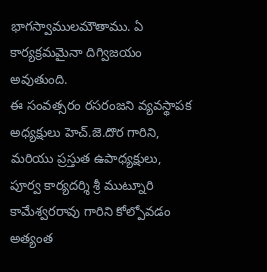భాగస్వాములమౌతాము. ఏ కార్యక్రమమైనా దిగ్విజయం అవుతుంది.
ఈ సంవత్సరం రసరంజని వ్యవస్థాపక అధ్యక్షులు హెచ్.జె.దొర గారిని, మరియు ప్రస్తుత ఉపాధ్యక్షులు, పూర్వ కార్యదర్శి శ్రీ ముట్నూరి కామేశ్వరరావు గారిని కోల్పోవడం అత్యంత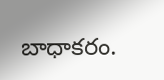బాధాకరం.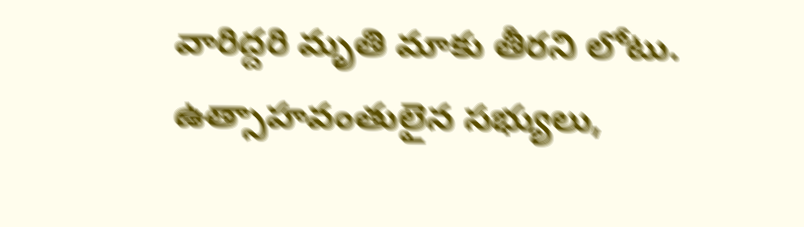వారిద్దరి మృతి మాకు తీరని లోటు. ఉత్సాహవంతులైన సభ్యులు,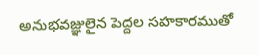అనుభవజ్ఞులైన పెద్దల సహకారముతో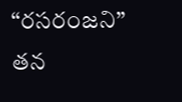“రసరంజని” తన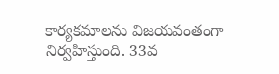కార్యకమాలను విజయవంతంగా నిర్వహిస్తుంది. 33వ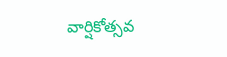వార్షికోత్సవ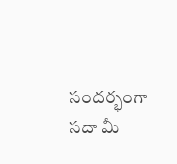సందర్భంగా సదా మీ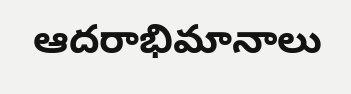ఆదరాభిమానాలు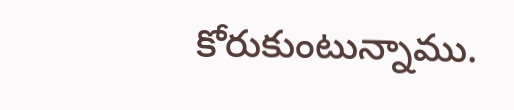కోరుకుంటున్నాము.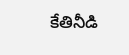కేతినీడి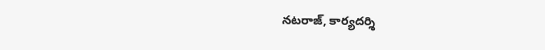నటరాజ్, కార్యదర్శి